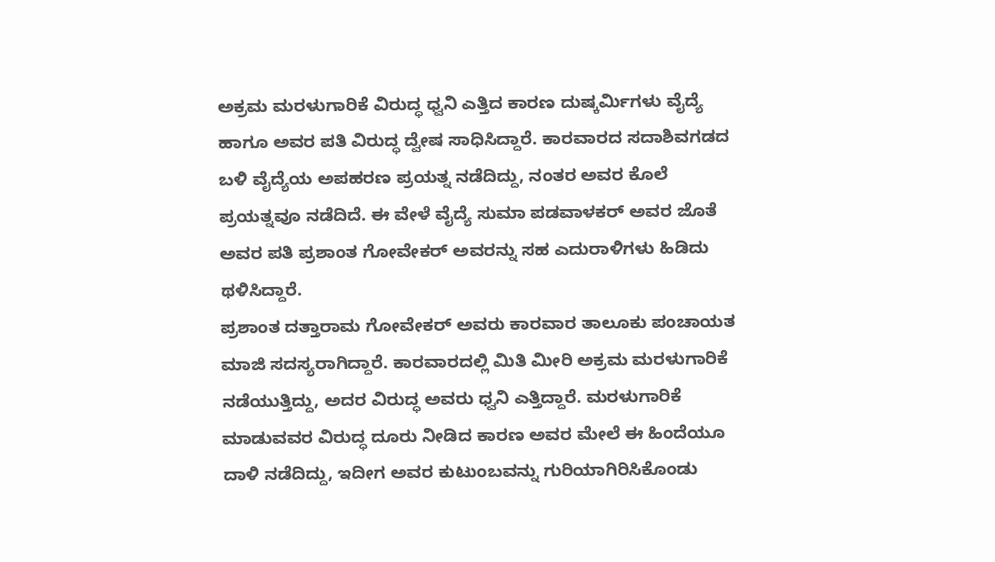ಅಕ್ರಮ ಮರಳುಗಾರಿಕೆ ವಿರುದ್ಧ ಧ್ವನಿ ಎತ್ತಿದ ಕಾರಣ ದುಷ್ಕರ್ಮಿಗಳು ವೈದ್ಯೆ ಹಾಗೂ ಅವರ ಪತಿ ವಿರುದ್ಧ ದ್ವೇಷ ಸಾಧಿಸಿದ್ದಾರೆ. ಕಾರವಾರದ ಸದಾಶಿವಗಡದ ಬಳಿ ವೈದ್ಯೆಯ ಅಪಹರಣ ಪ್ರಯತ್ನ ನಡೆದಿದ್ದು, ನಂತರ ಅವರ ಕೊಲೆ ಪ್ರಯತ್ನವೂ ನಡೆದಿದೆ. ಈ ವೇಳೆ ವೈದ್ಯೆ ಸುಮಾ ಪಡವಾಳಕರ್ ಅವರ ಜೊತೆ ಅವರ ಪತಿ ಪ್ರಶಾಂತ ಗೋವೇಕರ್ ಅವರನ್ನು ಸಹ ಎದುರಾಳಿಗಳು ಹಿಡಿದು ಥಳಿಸಿದ್ದಾರೆ.
ಪ್ರಶಾಂತ ದತ್ತಾರಾಮ ಗೋವೇಕರ್ ಅವರು ಕಾರವಾರ ತಾಲೂಕು ಪಂಚಾಯತ ಮಾಜಿ ಸದಸ್ಯರಾಗಿದ್ದಾರೆ. ಕಾರವಾರದಲ್ಲಿ ಮಿತಿ ಮೀರಿ ಅಕ್ರಮ ಮರಳುಗಾರಿಕೆ ನಡೆಯುತ್ತಿದ್ದು, ಅದರ ವಿರುದ್ಧ ಅವರು ಧ್ವನಿ ಎತ್ತಿದ್ದಾರೆ. ಮರಳುಗಾರಿಕೆ ಮಾಡುವವರ ವಿರುದ್ಧ ದೂರು ನೀಡಿದ ಕಾರಣ ಅವರ ಮೇಲೆ ಈ ಹಿಂದೆಯೂ ದಾಳಿ ನಡೆದಿದ್ದು, ಇದೀಗ ಅವರ ಕುಟುಂಬವನ್ನು ಗುರಿಯಾಗಿರಿಸಿಕೊಂಡು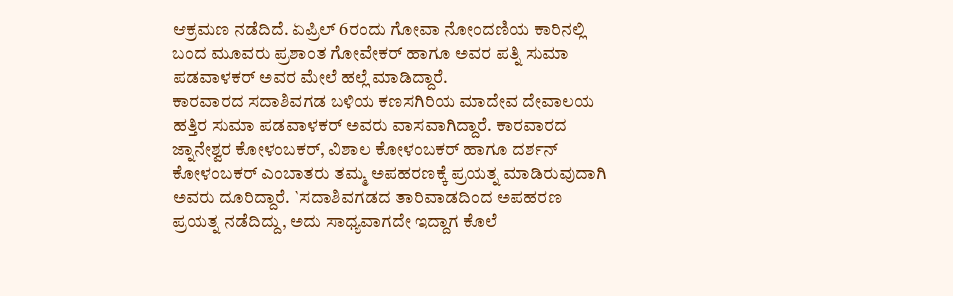ಆಕ್ರಮಣ ನಡೆದಿದೆ. ಏಪ್ರಿಲ್ 6ರಂದು ಗೋವಾ ನೋಂದಣಿಯ ಕಾರಿನಲ್ಲಿ ಬಂದ ಮೂವರು ಪ್ರಶಾಂತ ಗೋವೇಕರ್ ಹಾಗೂ ಅವರ ಪತ್ನಿ ಸುಮಾ ಪಡವಾಳಕರ್ ಅವರ ಮೇಲೆ ಹಲ್ಲೆ ಮಾಡಿದ್ದಾರೆ.
ಕಾರವಾರದ ಸದಾಶಿವಗಡ ಬಳಿಯ ಕಣಸಗಿರಿಯ ಮಾದೇವ ದೇವಾಲಯ ಹತ್ತಿರ ಸುಮಾ ಪಡವಾಳಕರ್ ಅವರು ವಾಸವಾಗಿದ್ದಾರೆ. ಕಾರವಾರದ ಜ್ನಾನೇಶ್ವರ ಕೋಳಂಬಕರ್, ವಿಶಾಲ ಕೋಳಂಬಕರ್ ಹಾಗೂ ದರ್ಶನ್ ಕೋಳಂಬಕರ್ ಎಂಬಾತರು ತಮ್ಮ ಅಪಹರಣಕ್ಕೆ ಪ್ರಯತ್ನ ಮಾಡಿರುವುದಾಗಿ ಅವರು ದೂರಿದ್ದಾರೆ. `ಸದಾಶಿವಗಡದ ತಾರಿವಾಡದಿಂದ ಅಪಹರಣ ಪ್ರಯತ್ನ ನಡೆದಿದ್ದು, ಅದು ಸಾಧ್ಯವಾಗದೇ ಇದ್ದಾಗ ಕೊಲೆ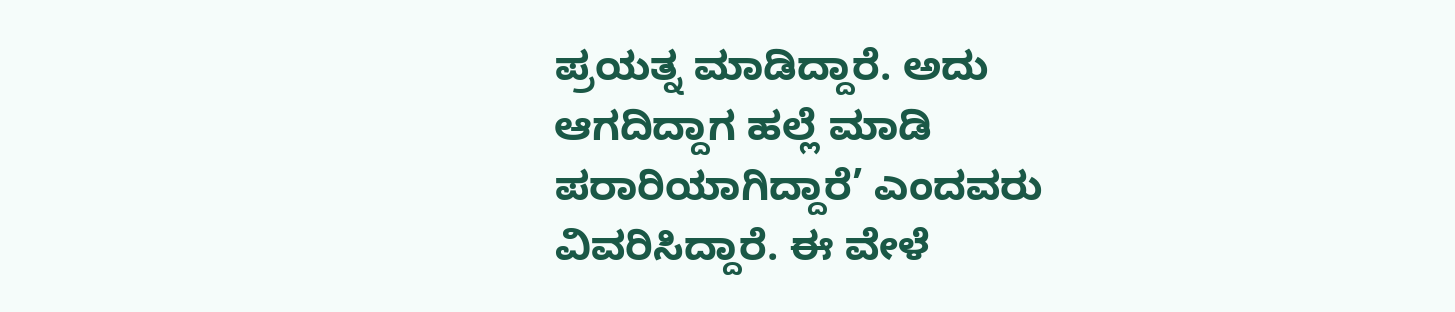ಪ್ರಯತ್ನ ಮಾಡಿದ್ದಾರೆ. ಅದು ಆಗದಿದ್ದಾಗ ಹಲ್ಲೆ ಮಾಡಿ ಪರಾರಿಯಾಗಿದ್ದಾರೆ’ ಎಂದವರು ವಿವರಿಸಿದ್ದಾರೆ. ಈ ವೇಳೆ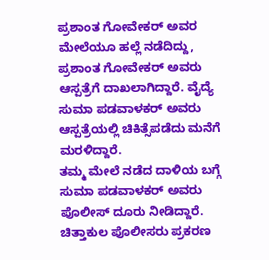ಪ್ರಶಾಂತ ಗೋವೇಕರ್ ಅವರ ಮೇಲೆಯೂ ಹಲ್ಲೆ ನಡೆದಿದ್ದು, ಪ್ರಶಾಂತ ಗೋವೇಕರ್ ಅವರು ಆಸ್ಪತ್ರೆಗೆ ದಾಖಲಾಗಿದ್ದಾರೆ. ವೈದ್ಯೆ ಸುಮಾ ಪಡವಾಳಕರ್ ಅವರು ಆಸ್ಪತ್ರೆಯಲ್ಲಿ ಚಿಕಿತ್ಸೆಪಡೆದು ಮನೆಗೆ ಮರಳಿದ್ದಾರೆ.
ತಮ್ಮ ಮೇಲೆ ನಡೆದ ದಾಳಿಯ ಬಗ್ಗೆ ಸುಮಾ ಪಡವಾಳಕರ್ ಅವರು ಪೊಲೀಸ್ ದೂರು ನೀಡಿದ್ದಾರೆ. ಚಿತ್ತಾಕುಲ ಪೊಲೀಸರು ಪ್ರಕರಣ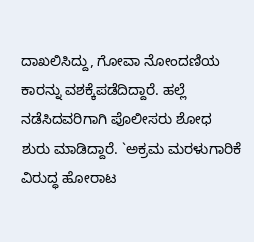ದಾಖಲಿಸಿದ್ದು, ಗೋವಾ ನೋಂದಣಿಯ ಕಾರನ್ನು ವಶಕ್ಕೆಪಡೆದಿದ್ದಾರೆ. ಹಲ್ಲೆ ನಡೆಸಿದವರಿಗಾಗಿ ಪೊಲೀಸರು ಶೋಧ ಶುರು ಮಾಡಿದ್ದಾರೆ. `ಅಕ್ರಮ ಮರಳುಗಾರಿಕೆ ವಿರುದ್ಧ ಹೋರಾಟ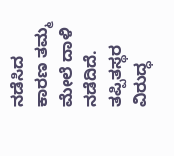ನಡೆಸಿದ ಕಾರಣ ತಮ್ಮ ಮೇಲೆ ದಾಳಿ ನಡೆದಿದೆ. ತಪ್ಪಿತಸ್ಥರ ವಿರುದ್ಧ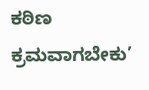ಕಠಿಣ ಕ್ರಮವಾಗಬೇಕು’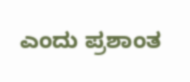ಎಂದು ಪ್ರಶಾಂತ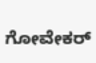ಗೋವೇಕರ್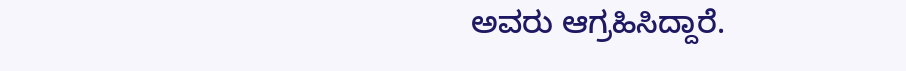ಅವರು ಆಗ್ರಹಿಸಿದ್ದಾರೆ.